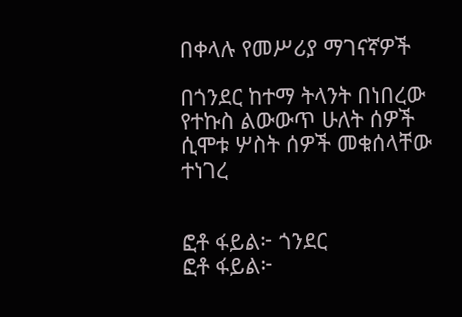በቀላሉ የመሥሪያ ማገናኛዎች

በጎንደር ከተማ ትላንት በነበረው የተኩስ ልውውጥ ሁለት ሰዎች ሲሞቱ ሦስት ሰዎች መቁሰላቸው ተነገረ


ፎቶ ፋይል፦ ጎንደር
ፎቶ ፋይል፦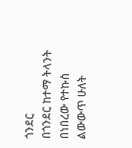ጎንደር
በጎንደር ከተማ ትላንት በነበረው የተኩስ ልውውጥ ሁለት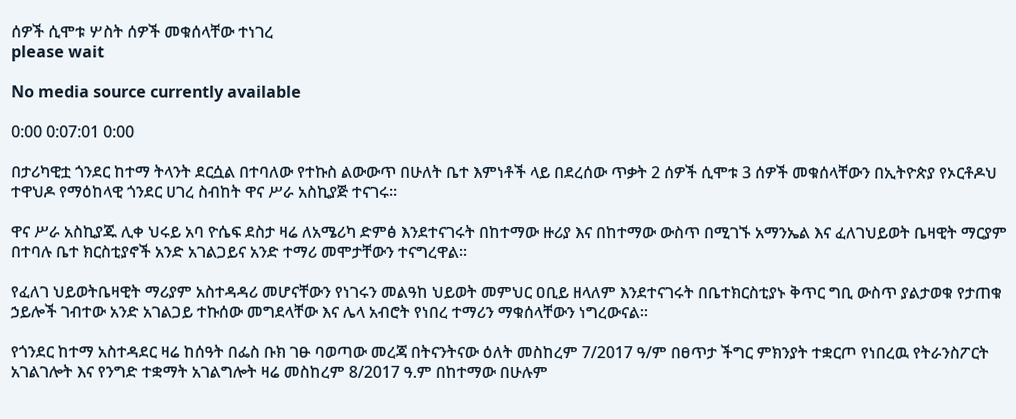ሰዎች ሲሞቱ ሦስት ሰዎች መቁሰላቸው ተነገረ
please wait

No media source currently available

0:00 0:07:01 0:00

በታሪካዊቷ ጎንደር ከተማ ትላንት ደርሷል በተባለው የተኩስ ልውውጥ በሁለት ቤተ እምነቶች ላይ በደረሰው ጥቃት 2 ሰዎች ሲሞቱ 3 ሰዎች መቁሰላቸውን በኢትዮጵያ የኦርቶዶህ ተዋህዶ የማዕከላዊ ጎንደር ሀገረ ስብከት ዋና ሥራ አስኪያጅ ተናገሩ፡፡

ዋና ሥራ አስኪያጁ ሊቀ ህሩይ አባ ዮሴፍ ደስታ ዛሬ ለአሜሪካ ድምፅ እንደተናገሩት በከተማው ዙሪያ እና በከተማው ውስጥ በሚገኙ አማንኤል እና ፈለገህይወት ቤዛዊት ማርያም በተባሉ ቤተ ክርስቲያኖች አንድ አገልጋይና አንድ ተማሪ መሞታቸውን ተናግረዋል፡፡

የፈለገ ህይወትቤዛዊት ማሪያም አስተዳዳሪ መሆናቸውን የነገሩን መልዓከ ህይወት መምህር ዐቢይ ዘላለም እንደተናገሩት በቤተክርስቲያኑ ቅጥር ግቢ ውስጥ ያልታወቁ የታጠቁ ኃይሎች ገብተው አንድ አገልጋይ ተኩሰው መግደላቸው እና ሌላ አብሮት የነበረ ተማሪን ማቁሰላቸውን ነግረውናል፡፡

የጎንደር ከተማ አስተዳደር ዛሬ ከሰዓት በፌስ ቡክ ገፁ ባወጣው መረጃ በትናንትናው ዕለት መስከረም 7/2017 ዓ/ም በፀጥታ ችግር ምክንያት ተቋርጦ የነበረዉ የትራንስፖርት አገልገሎት እና የንግድ ተቋማት አገልግሎት ዛሬ መስከረም 8/2017 ዓ.ም በከተማው በሁሉም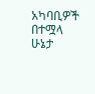አካባቢዎች በተሟላ ሁኔታ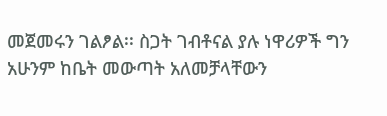መጀመሩን ገልፆል፡፡ ስጋት ገብቶናል ያሉ ነዋሪዎች ግን አሁንም ከቤት መውጣት አለመቻላቸውን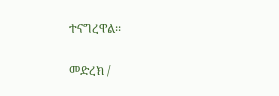ተናግረዋል፡፡

መድረክ /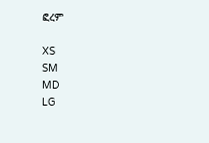ፎረም

XS
SM
MD
LG